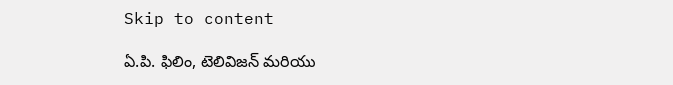Skip to content

ఏ.పి. ఫిలిం, టెలివిజన్ మరియు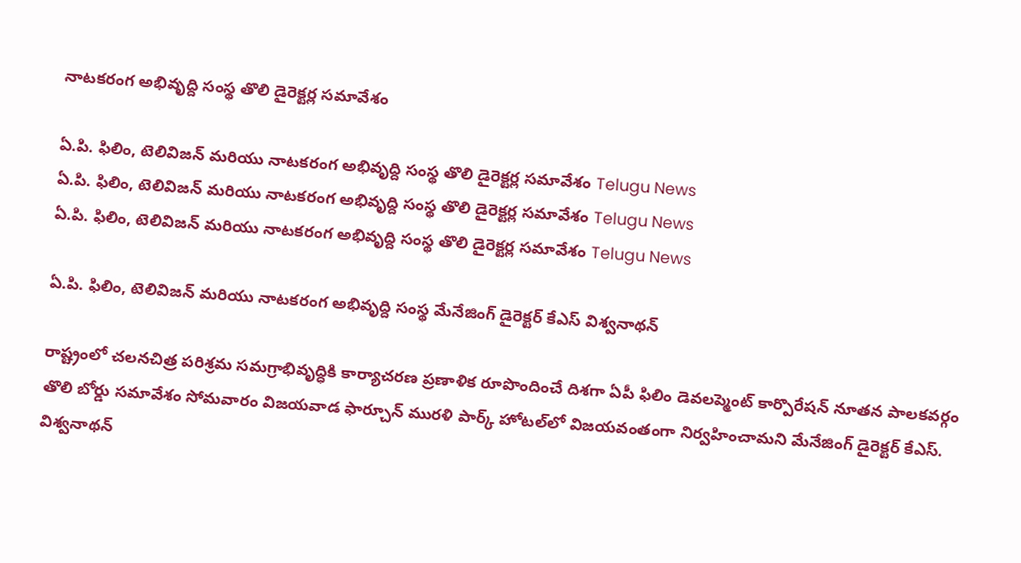నాటకరంగ అభివృద్ది సంస్థ తొలి డైరెక్టర్ల సమావేశం

ఏ.పి. ఫిలిం, టెలివిజన్ మరియు నాటకరంగ అభివృద్ది సంస్థ తొలి డైరెక్టర్ల సమావేశం Telugu News
ఏ.పి. ఫిలిం, టెలివిజన్ మరియు నాటకరంగ అభివృద్ది సంస్థ తొలి డైరెక్టర్ల సమావేశం Telugu News
ఏ.పి. ఫిలిం, టెలివిజన్ మరియు నాటకరంగ అభివృద్ది సంస్థ తొలి డైరెక్టర్ల సమావేశం Telugu News

ఏ.పి. ఫిలిం, టెలివిజన్ మరియు నాటకరంగ అభివృద్ది సంస్థ మేనేజింగ్ డైరెక్టర్ కేఎస్ విశ్వనాథన్

రాష్ట్రంలో చలనచిత్ర పరిశ్రమ సమగ్రాభివృద్ధికి కార్యాచరణ ప్రణాళిక రూపొందించే దిశగా ఏపీ ఫిలిం డెవలప్మెంట్ కార్పొరేషన్ నూతన పాలకవర్గం తొలి బోర్డు సమావేశం సోమవారం విజయవాడ ఫార్చూన్ మురళి పార్క్ హోటల్‌లో విజయవంతంగా నిర్వహించామని మేనేజింగ్ డైరెక్టర్ కేఎస్. విశ్వనాథన్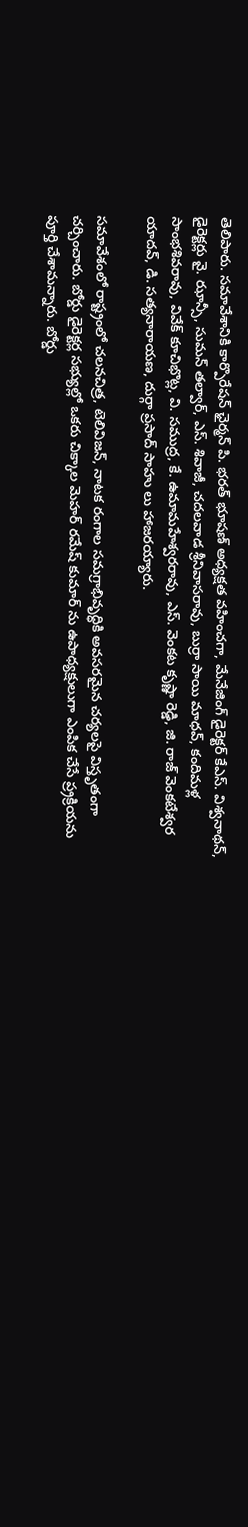తెలిపారు. సమావేశానికి కార్పొరేషన్ ఛైర్మన్ పి. భరత్ భూషణ్ అధ్యక్షత వహించగా, మేనేజింగ్ డైరెక్టర్ కేఎస్. విశ్వనాథన్, డైరెక్టర్లు వై. ఝాన్సీ, సుమన్ తల్వార్, ఎస్. శివాజీ, చదలవాడ శ్రీనివాసరావు, బుర్రా సాయి మాధవ్, కందిమళ్ల సాంభశివరావు, వివేక్ కూచిభొట్ల, వి. సముద్ర, కే. ఉమామహేశ్వరరావు, ఎస్. వెంకట కృష్ణా రెడ్డి, జి. రాజ్ వెంకటేశ్వర యాదవ్, డి. సత్యనారాయణ, దుర్గా ప్రసాద్ సాహు లు హాజరయ్యారు.

సమావేశంలో రాష్ట్రంలో చలనచిత్ర, టెలివిజన్, నాటక రంగాల సమగ్రాభివృద్ధికి అవసరమైన చర్యలపై విస్తృతంగా చర్చించారు. బోర్డు డైరెక్టర్ల సభ్యుల్లో ఒకరు చిక్కాల మెహర్ రమేష్ కుమార్ ను ఉపాధ్యక్షులుగా ఎంపిక చేసే ప్ర్రక్రియను పూర్తి చేశామన్నారు. బోర్డు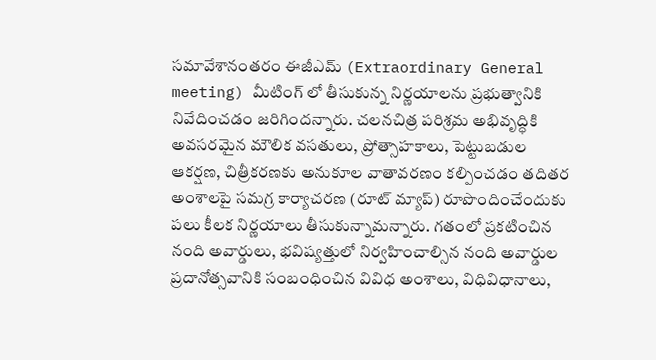సమావేశానంతరం ఈజీఎమ్ (Extraordinary General meeting) మీటింగ్ లో తీసుకున్న నిర్ణయాలను ప్రభుత్వానికి నివేదించడం జరిగిందన్నారు. చలనచిత్ర పరిశ్రమ అభివృద్ధికి అవసరమైన మౌలిక వసతులు, ప్రోత్సాహకాలు, పెట్టుబడుల ఆకర్షణ, చిత్రీకరణకు అనుకూల వాతావరణం కల్పించడం తదితర అంశాలపై సమగ్ర కార్యాచరణ (రూట్ మ్యాప్) రూపొందించేందుకు పలు కీలక నిర్ణయాలు తీసుకున్నామన్నారు. గతంలో ప్రకటించిన నంది అవార్డులు, భవిష్యత్తులో నిర్వహించాల్సిన నంది అవార్డుల ప్రదానోత్సవానికి సంబంధించిన వివిధ అంశాలు, విధివిధానాలు,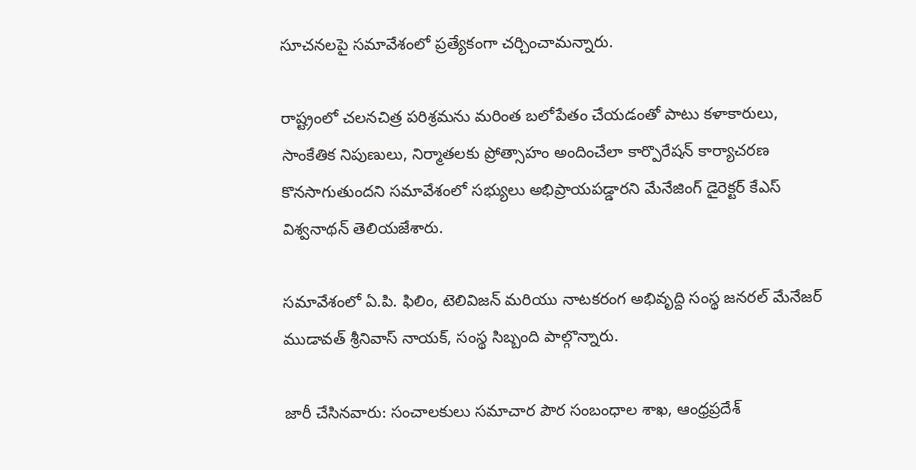సూచనలపై సమావేశంలో ప్రత్యేకంగా చర్చించామన్నారు.

రాష్ట్రంలో చలనచిత్ర పరిశ్రమను మరింత బలోపేతం చేయడంతో పాటు కళాకారులు, సాంకేతిక నిపుణులు, నిర్మాతలకు ప్రోత్సాహం అందించేలా కార్పొరేషన్ కార్యాచరణ కొనసాగుతుందని సమావేశంలో సభ్యులు అభిప్రాయపడ్డారని మేనేజింగ్ డైరెక్టర్ కేఎస్ విశ్వనాథన్ తెలియజేశారు.

సమావేశంలో ఏ.పి. ఫిలిం, టెలివిజన్ మరియు నాటకరంగ అభివృద్ది సంస్థ జనరల్ మేనేజర్ ముడావత్ శ్రీనివాస్ నాయక్, సంస్థ సిబ్బంది పాల్గొన్నారు.

జారీ చేసినవారు: సంచాలకులు సమాచార పౌర సంబంధాల శాఖ, ఆంధ్రప్రదేశ్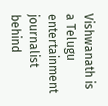Vishwanath is a Telugu entertainment journalist behind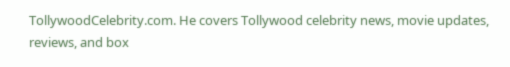TollywoodCelebrity.com. He covers Tollywood celebrity news, movie updates, reviews, and box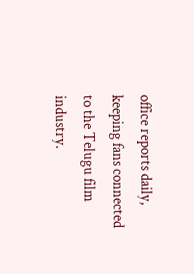office reports daily, keeping fans connected to the Telugu film industry.